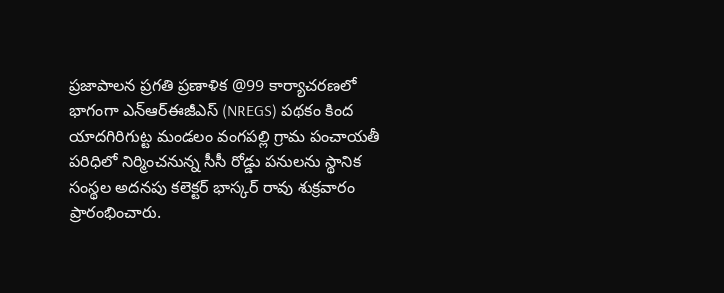ప్రజాపాలన ప్రగతి ప్రణాళిక @99 కార్యాచరణలో భాగంగా ఎన్ఆర్ఈజీఎస్ (NREGS) పథకం కింద యాదగిరిగుట్ట మండలం వంగపల్లి గ్రామ పంచాయతీ పరిధిలో నిర్మించనున్న సీసీ రోడ్డు పనులను స్థానిక సంస్థల అదనపు కలెక్టర్ భాస్కర్ రావు శుక్రవారం ప్రారంభించారు.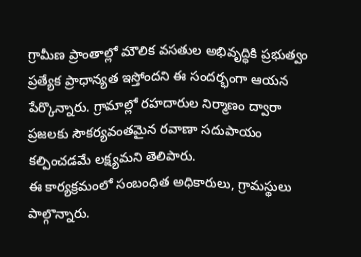గ్రామీణ ప్రాంతాల్లో మౌలిక వసతుల అభివృద్ధికి ప్రభుత్వం ప్రత్యేక ప్రాధాన్యత ఇస్తోందని ఈ సందర్భంగా ఆయన పేర్కొన్నారు. గ్రామాల్లో రహదారుల నిర్మాణం ద్వారా ప్రజలకు సౌకర్యవంతమైన రవాణా సదుపాయం కల్పించడమే లక్ష్యమని తెలిపారు.
ఈ కార్యక్రమంలో సంబంధిత అధికారులు, గ్రామస్థులు పాల్గొన్నారు.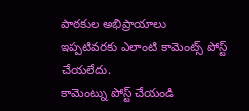పాఠకుల అభిప్రాయాలు
ఇప్పటివరకు ఎలాంటి కామెంట్స్ పోస్ట్ చేయలేదు.
కామెంట్ను పోస్ట్ చేయండి